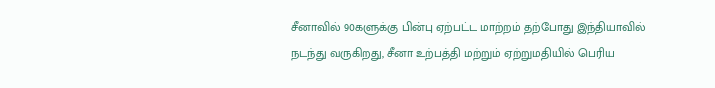சீனாவில் 90களுக்கு பின்பு ஏற்பட்ட மாற்றம் தற்போது இந்தியாவில் நடந்து வருகிறது, சீனா உற்பத்தி மற்றும் ஏற்றுமதியில் பெரிய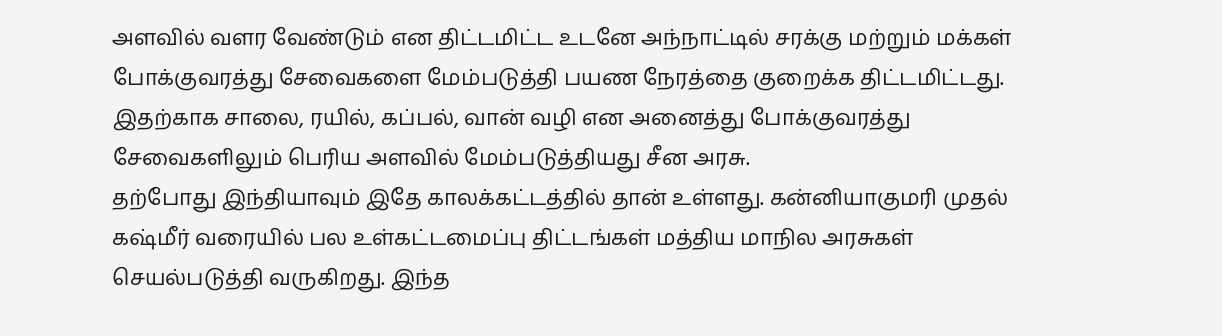அளவில் வளர வேண்டும் என திட்டமிட்ட உடனே அந்நாட்டில் சரக்கு மற்றும் மக்கள் போக்குவரத்து சேவைகளை மேம்படுத்தி பயண நேரத்தை குறைக்க திட்டமிட்டது. இதற்காக சாலை, ரயில், கப்பல், வான் வழி என அனைத்து போக்குவரத்து சேவைகளிலும் பெரிய அளவில் மேம்படுத்தியது சீன அரசு.
தற்போது இந்தியாவும் இதே காலக்கட்டத்தில் தான் உள்ளது. கன்னியாகுமரி முதல் கஷ்மீர் வரையில் பல உள்கட்டமைப்பு திட்டங்கள் மத்திய மாநில அரசுகள் செயல்படுத்தி வருகிறது. இந்த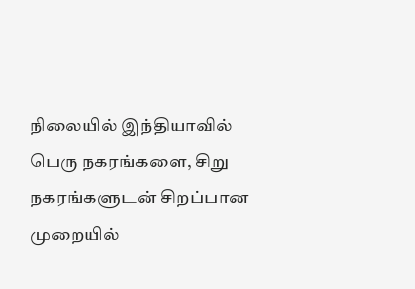நிலையில் இந்தியாவில் பெரு நகரங்களை, சிறு நகரங்களுடன் சிறப்பான முறையில்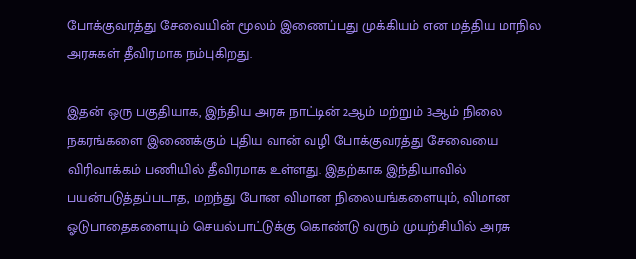போக்குவரத்து சேவையின் மூலம் இணைப்பது முக்கியம் என மத்திய மாநில அரசுகள் தீவிரமாக நம்புகிறது.

இதன் ஒரு பகுதியாக, இந்திய அரசு நாட்டின் 2ஆம் மற்றும் 3ஆம் நிலை நகரங்களை இணைக்கும் புதிய வான் வழி போக்குவரத்து சேவையை விரிவாக்கம் பணியில் தீவிரமாக உள்ளது. இதற்காக இந்தியாவில் பயன்படுத்தப்படாத, மறந்து போன விமான நிலையங்களையும், விமான ஓடுபாதைகளையும் செயல்பாட்டுக்கு கொண்டு வரும் முயற்சியில் அரசு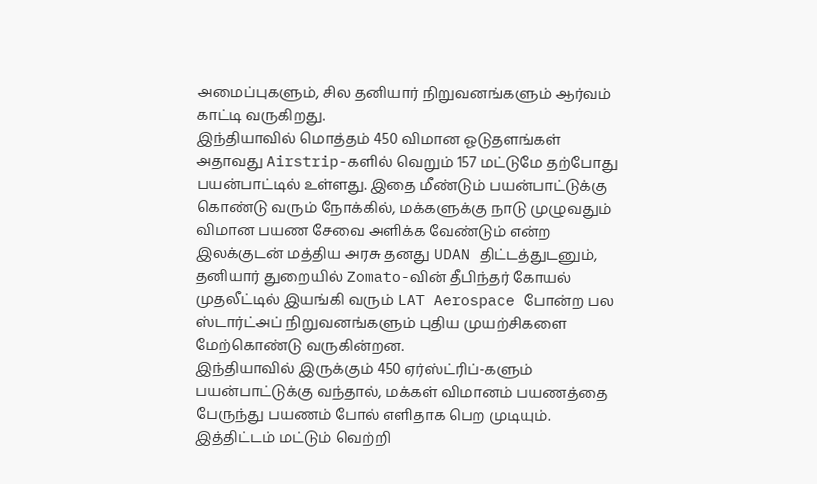அமைப்புகளும், சில தனியார் நிறுவனங்களும் ஆர்வம் காட்டி வருகிறது.
இந்தியாவில் மொத்தம் 450 விமான ஓடுதளங்கள் அதாவது Airstrip-களில் வெறும் 157 மட்டுமே தற்போது பயன்பாட்டில் உள்ளது. இதை மீண்டும் பயன்பாட்டுக்கு கொண்டு வரும் நோக்கில், மக்களுக்கு நாடு முழுவதும் விமான பயண சேவை அளிக்க வேண்டும் என்ற இலக்குடன் மத்திய அரசு தனது UDAN திட்டத்துடனும், தனியார் துறையில் Zomato-வின் தீபிந்தர் கோயல் முதலீட்டில் இயங்கி வரும் LAT Aerospace போன்ற பல ஸ்டார்ட்அப் நிறுவனங்களும் புதிய முயற்சிகளை மேற்கொண்டு வருகின்றன.
இந்தியாவில் இருக்கும் 450 ஏர்ஸ்ட்ரிப்-களும் பயன்பாட்டுக்கு வந்தால், மக்கள் விமானம் பயணத்தை பேருந்து பயணம் போல் எளிதாக பெற முடியும். இத்திட்டம் மட்டும் வெற்றி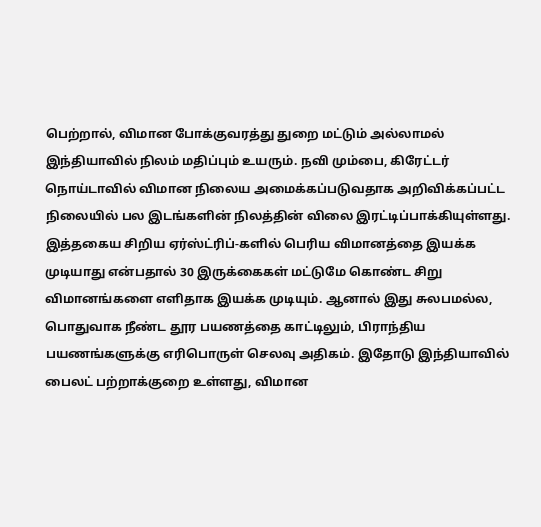பெற்றால், விமான போக்குவரத்து துறை மட்டும் அல்லாமல் இந்தியாவில் நிலம் மதிப்பும் உயரும். நவி மும்பை, கிரேட்டர் நொய்டாவில் விமான நிலைய அமைக்கப்படுவதாக அறிவிக்கப்பட்ட நிலையில் பல இடங்களின் நிலத்தின் விலை இரட்டிப்பாக்கியுள்ளது.
இத்தகைய சிறிய ஏர்ஸ்ட்ரிப்-களில் பெரிய விமானத்தை இயக்க முடியாது என்பதால் 30 இருக்கைகள் மட்டுமே கொண்ட சிறு விமானங்களை எளிதாக இயக்க முடியும். ஆனால் இது சுலபமல்ல, பொதுவாக நீண்ட தூர பயணத்தை காட்டிலும், பிராந்திய பயணங்களுக்கு எரிபொருள் செலவு அதிகம். இதோடு இந்தியாவில் பைலட் பற்றாக்குறை உள்ளது, விமான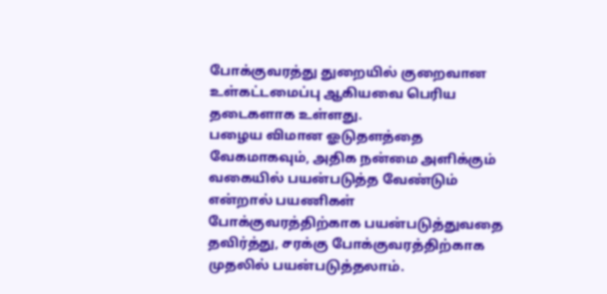போக்குவரத்து துறையில் குறைவான உள்கட்டமைப்பு ஆகியவை பெரிய தடைகளாக உள்ளது.
பழைய விமான ஓடுதளத்தை வேகமாகவும், அதிக நன்மை அளிக்கும் வகையில் பயன்படுத்த வேண்டும் என்றால் பயணிகள் போக்குவரத்திற்காக பயன்படுத்துவதை தவிர்த்து, சரக்கு போக்குவரத்திற்காக முதலில் பயன்படுத்தலாம்.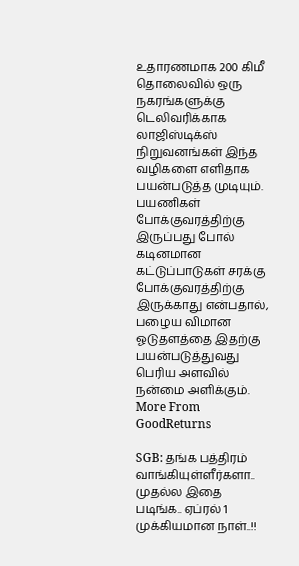உதாரணமாக 200 கிமீ தொலைவில் ஒரு நகரங்களுக்கு டெலிவரிக்காக லாஜிஸ்டிக்ஸ் நிறுவனங்கள் இந்த வழிகளை எளிதாக பயன்படுத்த முடியும்.
பயணிகள் போக்குவரத்திற்கு இருப்பது போல் கடினமான கட்டுப்பாடுகள் சரக்கு போக்குவரத்திற்கு இருக்காது என்பதால், பழைய விமான ஓடுதளத்தை இதற்கு பயன்படுத்துவது பெரிய அளவில் நன்மை அளிக்கும்.
More From GoodReturns

SGB: தங்க பத்திரம் வாங்கியுள்ளீர்களா.. முதல்ல இதை படிங்க.. ஏப்ரல் 1 முக்கியமான நாள்..!!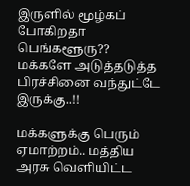இருளில் மூழ்கப் போகிறதா பெங்களூரு?? மக்களே அடுத்தடுத்த பிரச்சினை வந்துட்டே இருக்கு..!!

மக்களுக்கு பெரும் ஏமாற்றம்.. மத்திய அரசு வெளியிட்ட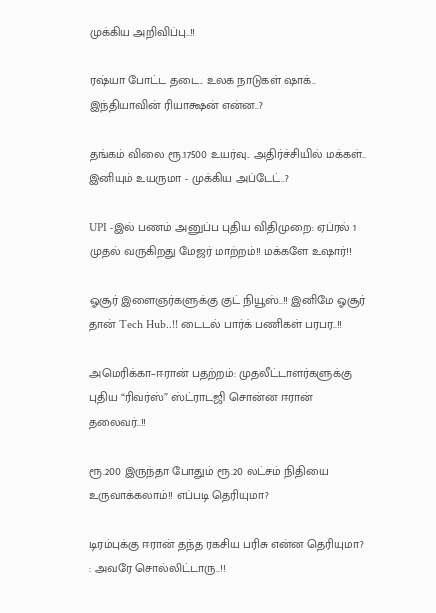முக்கிய அறிவிப்பு..!!

ரஷ்யா போட்ட தடை.. உலக நாடுகள் ஷாக்.. இந்தியாவின் ரியாக்ஷன் என்ன..?

தங்கம் விலை ரூ.17500 உயர்வு.. அதிர்ச்சியில் மக்கள்.. இனியும் உயருமா - முக்கிய அப்டேட்..?

UPI -இல் பணம் அனுப்ப புதிய விதிமுறை: ஏப்ரல் 1 முதல் வருகிறது மேஜர் மாற்றம்!! மக்களே உஷார்!!

ஓசூர் இளைஞர்களுக்கு குட் நியூஸ்..!! இனிமே ஓசூர் தான் Tech Hub..!! டைடல் பார்க் பணிகள் பரபர..!!

அமெரிக்கா–ஈரான் பதற்றம்: முதலீட்டாளர்களுக்கு புதிய “ரிவர்ஸ்” ஸ்ட்ராடஜி சொன்ன ஈரான் தலைவர்..!!

ரூ.200 இருந்தா போதும் ரூ.20 லட்சம் நிதியை உருவாக்கலாம்!! எப்படி தெரியுமா?

டிரம்புக்கு ஈரான் தந்த ரகசிய பரிசு என்ன தெரியுமா? : அவரே சொல்லிட்டாரு..!!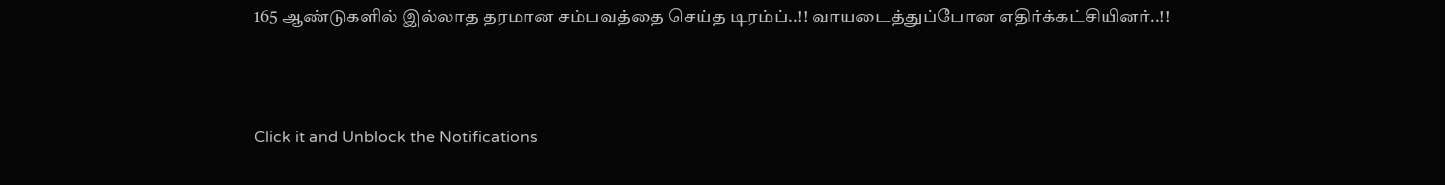165 ஆண்டுகளில் இல்லாத தரமான சம்பவத்தை செய்த டிரம்ப்..!! வாயடைத்துப்போன எதிர்க்கட்சியினர்..!!



Click it and Unblock the Notifications